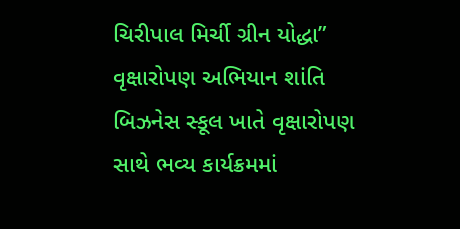ચિરીપાલ મિર્ચી ગ્રીન યોદ્ધા” વૃક્ષારોપણ અભિયાન શાંતિ બિઝનેસ સ્કૂલ ખાતે વૃક્ષારોપણ સાથે ભવ્ય કાર્યક્રમમાં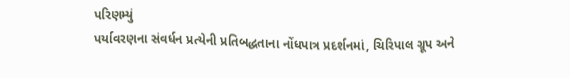પરિણમ્યું
પર્યાવરણના સંવર્ધન પ્રત્યેની પ્રતિબદ્ધતાના નોંધપાત્ર પ્રદર્શનમાં, ચિરિપાલ ગ્રૂપ અને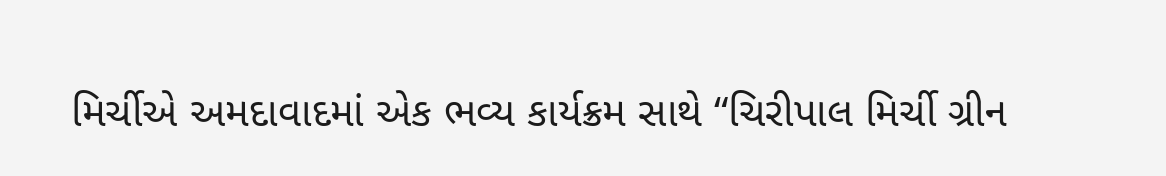મિર્ચીએ અમદાવાદમાં એક ભવ્ય કાર્યક્રમ સાથે “ચિરીપાલ મિર્ચી ગ્રીન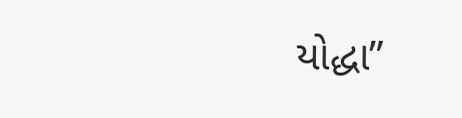યોદ્ધા”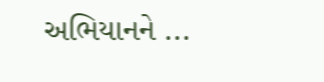અભિયાનને ...